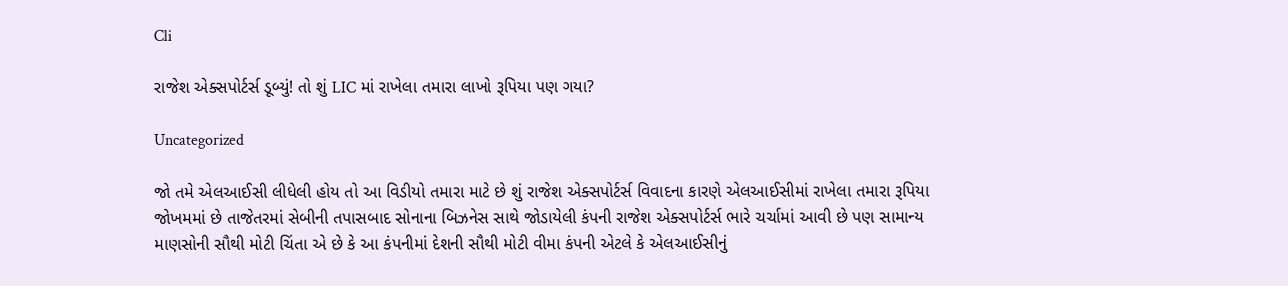Cli

રાજેશ એક્સપોર્ટર્સ ડૂબ્યું! તો શું LIC માં રાખેલા તમારા લાખો રૂપિયા પણ ગયા?

Uncategorized

જો તમે એલઆઈસી લીધેલી હોય તો આ વિડીયો તમારા માટે છે શું રાજેશ એક્સપોર્ટર્સ વિવાદના કારણે એલઆઈસીમાં રાખેલા તમારા રૂપિયા જોખમમાં છે તાજેતરમાં સેબીની તપાસબાદ સોનાના બિઝનેસ સાથે જોડાયેલી કંપની રાજેશ એક્સપોર્ટર્સ ભારે ચર્ચામાં આવી છે પણ સામાન્ય માણસોની સૌથી મોટી ચિંતા એ છે કે આ કંપનીમાં દેશની સૌથી મોટી વીમા કંપની એટલે કે એલઆઈસીનું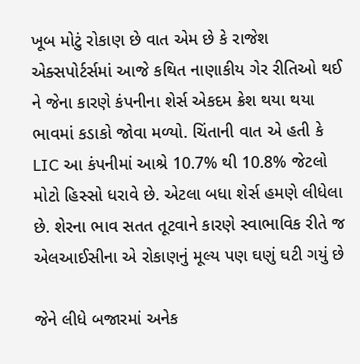ખૂબ મોટું રોકાણ છે વાત એમ છે કે રાજેશ એક્સપોર્ટર્સમાં આજે કથિત નાણાકીય ગેર રીતિઓ થઈ ને જેના કારણે કંપનીના શેર્સ એકદમ ક્રેશ થયા થયા ભાવમાં કડાકો જોવા મળ્યો. ચિંતાની વાત એ હતી કે LIC આ કંપનીમાં આશ્રે 10.7% થી 10.8% જેટલો મોટો હિસ્સો ધરાવે છે. એટલા બધા શેર્સ હમણે લીધેલા છે. શેરના ભાવ સતત તૂટવાને કારણે સ્વાભાવિક રીતે જ એલઆઈસીના એ રોકાણનું મૂલ્ય પણ ઘણું ઘટી ગયું છે

જેને લીધે બજારમાં અનેક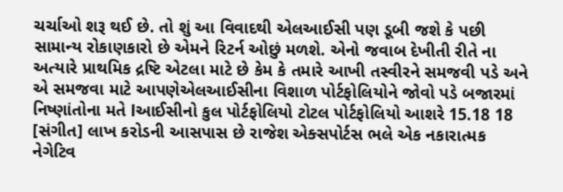ચર્ચાઓ શરૂ થઈ છે. તો શું આ વિવાદથી એલઆઈસી પણ ડૂબી જશે કે પછી સામાન્ય રોકાણકારો છે એમને રિટર્ન ઓછું મળશે. એનો જવાબ દેખીતી રીતે ના અત્યારે પ્રાથમિક દ્રષ્ટિ એટલા માટે છે કેમ કે તમારે આખી તસ્વીરને સમજવી પડે અને એ સમજવા માટે આપણેએલઆઈસીના વિશાળ પોર્ટફોલિયોને જોવો પડે બજારમાં નિષ્ણાંતોના મતે lઆઈસીનો કુલ પોર્ટફોલિયો ટોટલ પોર્ટફોલિયો આશરે 15.18 18 [સંગીત] લાખ કરોડની આસપાસ છે રાજેશ એક્સપોર્ટસ ભલે એક નકારાત્મક નેગેટિવ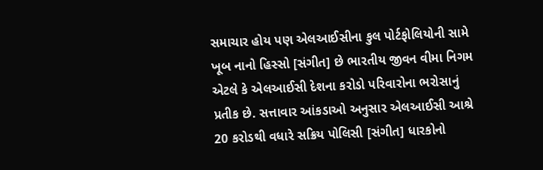સમાચાર હોય પણ એલઆઈસીના કુલ પોર્ટફોલિયોની સામે ખૂબ નાનો હિસ્સો [સંગીત] છે ભારતીય જીવન વીમા નિગમ એટલે કે એલઆઈસી દેશના કરોડો પરિવારોના ભરોસાનું પ્રતીક છે. સત્તાવાર આંકડાઓ અનુસાર એલઆઈસી આશ્રે 20 કરોડથી વધારે સક્રિય પોલિસી [સંગીત] ધારકોનો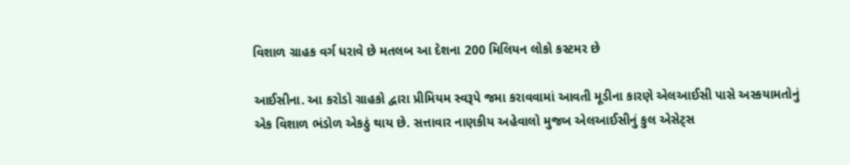વિશાળ ગ્રાહક વર્ગ ધરાવે છે મતલબ આ દેશના 200 મિલિયન લોકો કસ્ટમર છે

આઈસીના. આ કરોડો ગ્રાહકો દ્વારા પ્રીમિયમ સ્વરૂપે જમા કરાવવામાં આવતી મૂડીના કારણે એલઆઈસી પાસે અસ્કયામતોનું એક વિશાળ ભંડોળ એકઠું થાય છે. સત્તાવાર નાણકીય અહેવાલો મુજબ એલઆઈસીનું કુલ એસેટ્સ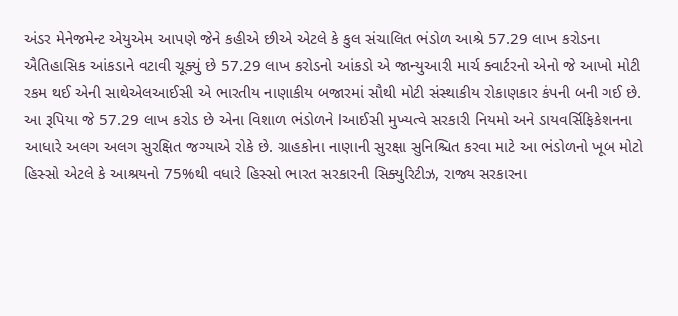અંડર મેનેજમેન્ટ એયુએમ આપણે જેને કહીએ છીએ એટલે કે કુલ સંચાલિત ભંડોળ આશ્રે 57.29 લાખ કરોડના ઐતિહાસિક આંકડાને વટાવી ચૂક્યું છે 57.29 લાખ કરોડનો આંકડો એ જાન્યુઆરી માર્ચ ક્વાર્ટરનો એનો જે આખો મોટી રકમ થઈ એની સાથેએલઆઈસી એ ભારતીય નાણાકીય બજારમાં સૌથી મોટી સંસ્થાકીય રોકાણકાર કંપની બની ગઈ છે. આ રૂપિયા જે 57.29 લાખ કરોડ છે એના વિશાળ ભંડોળને lઆઈસી મુખ્યત્વે સરકારી નિયમો અને ડાયવર્સિફિકેશનના આધારે અલગ અલગ સુરક્ષિત જગ્યાએ રોકે છે. ગ્રાહકોના નાણાની સુરક્ષા સુનિશ્ચિત કરવા માટે આ ભંડોળનો ખૂબ મોટો હિસ્સો એટલે કે આશ્રયનો 75%થી વધારે હિસ્સો ભારત સરકારની સિક્યુરિટીઝ, રાજ્ય સરકારના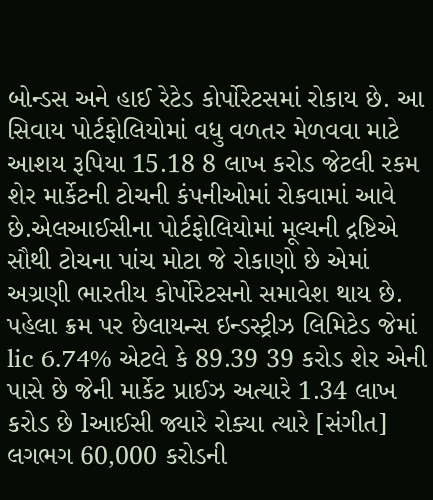બોન્ડસ અને હાઈ રેટેડ કોર્પોરેટસમાં રોકાય છે. આ સિવાય પોર્ટફોલિયોમાં વધુ વળતર મેળવવા માટે આશય રૂપિયા 15.18 8 લાખ કરોડ જેટલી રકમ શેર માર્કેટની ટોચની કંપનીઓમાં રોકવામાં આવે છે.એલઆઈસીના પોર્ટફોલિયોમાં મૂલ્યની દ્રષ્ટિએ સૌથી ટોચના પાંચ મોટા જે રોકાણો છે એમાં અગ્રણી ભારતીય કોર્પોરેટસનો સમાવેશ થાય છે. પહેલા ક્રમ પર છેલાયન્સ ઇન્ડસ્ટ્રીઝ લિમિટેડ જેમાં lic 6.74% એટલે કે 89.39 39 કરોડ શેર એની પાસે છે જેની માર્કેટ પ્રાઈઝ અત્યારે 1.34 લાખ કરોડ છે lઆઈસી જ્યારે રોક્યા ત્યારે [સંગીત] લગભગ 60,000 કરોડની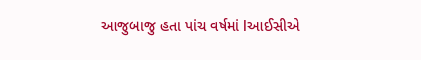આજુબાજુ હતા પાંચ વર્ષમાં lઆઈસીએ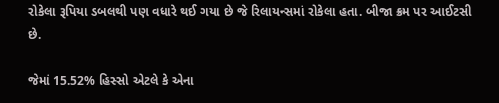રોકેલા રૂપિયા ડબલથી પણ વધારે થઈ ગયા છે જે રિલાયન્સમાં રોકેલા હતા. બીજા ક્રમ પર આઈટસી છે.

જેમાં 15.52% હિસ્સો એટલે કે એના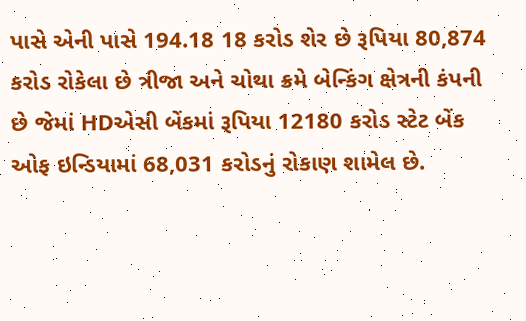પાસે એની પાસે 194.18 18 કરોડ શેર છે રૂપિયા 80,874 કરોડ રોકેલા છે ત્રીજા અને ચોથા ક્રમે બેન્કિંગ ક્ષેત્રની કંપની છે જેમાં HDએસી બેંકમાં રૂપિયા 12180 કરોડ સ્ટેટ બેંક ઓફ ઇન્ડિયામાં 68,031 કરોડનું રોકાણ શામેલ છે.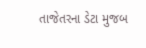તાજેતરના ડેટા મુજબ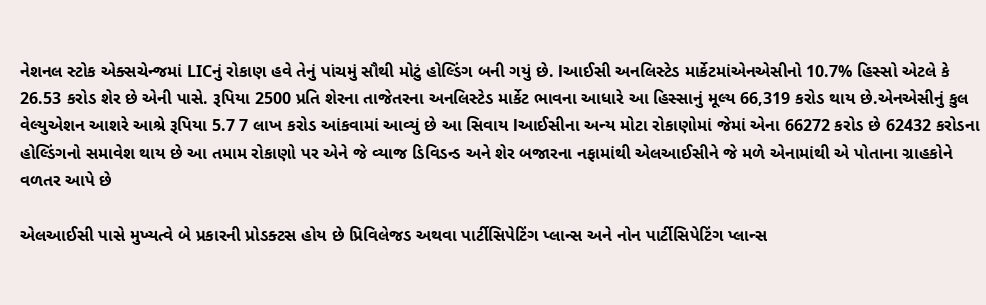નેશનલ સ્ટોક એક્સચેન્જમાં LICનું રોકાણ હવે તેનું પાંચમું સૌથી મોટું હોલ્ડિંગ બની ગયું છે. lઆઈસી અનલિસ્ટેડ માર્કેટમાંએનએસીનો 10.7% હિસ્સો એટલે કે 26.53 કરોડ શેર છે એની પાસે. રૂપિયા 2500 પ્રતિ શેરના તાજેતરના અનલિસ્ટેડ માર્કેટ ભાવના આધારે આ હિસ્સાનું મૂલ્ય 66,319 કરોડ થાય છે.એનએસીનું કુલ વેલ્યુએશન આશરે આશ્રે રૂપિયા 5.7 7 લાખ કરોડ આંકવામાં આવ્યું છે આ સિવાય lઆઈસીના અન્ય મોટા રોકાણોમાં જેમાં એના 66272 કરોડ છે 62432 કરોડના હોલ્ડિંગનો સમાવેશ થાય છે આ તમામ રોકાણો પર એને જે વ્યાજ ડિવિડન્ડ અને શેર બજારના નફામાંથી એલઆઈસીને જે મળે એનામાંથી એ પોતાના ગ્રાહકોને વળતર આપે છે

એલઆઈસી પાસે મુખ્યત્વે બે પ્રકારની પ્રોડક્ટસ હોય છે પ્રિવિલેજડ અથવા પાર્ટીસિપેટિંગ પ્લાન્સ અને નોન પાર્ટીસિપેટિંગ પ્લાન્સ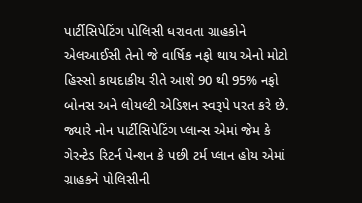પાર્ટીસિપેટિંગ પોલિસી ધરાવતા ગ્રાહકોને એલઆઈસી તેનો જે વાર્ષિક નફો થાય એનો મોટો હિસ્સો કાયદાકીય રીતે આશે 90 થી 95% નફો બોનસ અને લોયલ્ટી એડિશન સ્વરૂપે પરત કરે છે. જ્યારે નોન પાર્ટીસિપેટિંગ પ્લાન્સ એમાં જેમ કે ગેરન્ટેડ રિટર્ન પેન્શન કે પછી ટર્મ પ્લાન હોય એમાં ગ્રાહકને પોલિસીની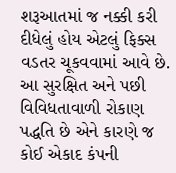શરૂઆતમાં જ નક્કી કરી દીધેલું હોય એટલું ફિક્સ વડતર ચૂકવવામાં આવે છે. આ સુરક્ષિત અને પછી વિવિધતાવાળી રોકાણ પદ્ધતિ છે એને કારણે જ કોઈ એકાદ કંપની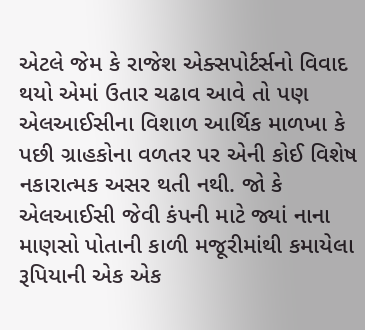એટલે જેમ કે રાજેશ એક્સપોર્ટર્સનો વિવાદ થયો એમાં ઉતાર ચઢાવ આવે તો પણ એલઆઈસીના વિશાળ આર્થિક માળખા કે પછી ગ્રાહકોના વળતર પર એની કોઈ વિશેષ નકારાત્મક અસર થતી નથી. જો કે એલઆઈસી જેવી કંપની માટે જ્યાં નાના માણસો પોતાની કાળી મજૂરીમાંથી કમાયેલા રૂપિયાની એક એક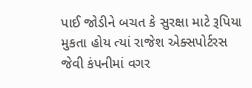પાઈ જોડીને બચત કે સુરક્ષા માટે રૂપિયા મુકતા હોય ત્યાં રાજેશ એક્સપોર્ટરસ જેવી કંપનીમાં વગર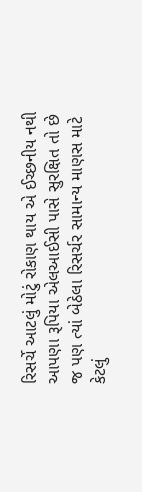રિસર્ચે આટલું મોટું રોકાણ થાય એ ઈચ્છનીય નથી આપણા રૂપિયા એલઆઈસી પાસે સુરક્ષિત તો છે જ પણ ત્યાં બેઠેલા રિસર્ચર સામાન્ય માણસ માટે કેટલું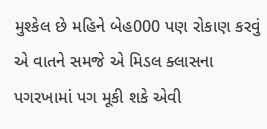મુશ્કેલ છે મહિને બેહ000 પણ રોકાણ કરવું એ વાતને સમજે એ મિડલ ક્લાસના પગરખામાં પગ મૂકી શકે એવી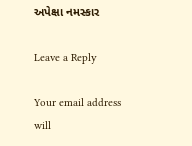અપેક્ષા નમસ્કાર

Leave a Reply

Your email address will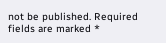not be published. Required fields are marked *